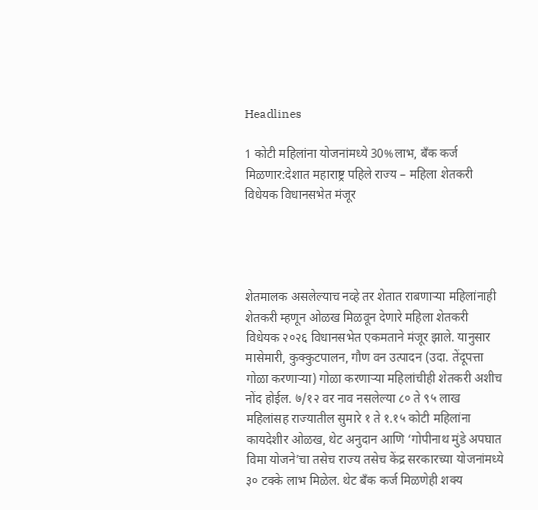Headlines

1 कोटी महिलांना योजनांमध्ये 30%लाभ, बँक कर्ज मिळणार:देशात महाराष्ट्र पहिले राज्य – महिला शेतकरी विधेयक विधानसभेत मंजूर




शेतमालक असलेल्याच नव्हे तर शेतात राबणाऱ्या महिलांनाही शेतकरी म्हणून ओळख मिळवून देणारे महिला शेतकरी विधेयक २०२६ विधानसभेत एकमताने मंजूर झाले. यानुसार मासेमारी, कुक्कुटपालन, गौण वन उत्पादन (उदा. तेंदूपत्ता गोळा करणाऱ्या) गोळा करणाऱ्या महिलांचीही शेतकरी अशीच नोंद होईल. ७/१२ वर नाव नसलेल्या ८० ते ९५ लाख महिलांसह राज्यातील सुमारे १ ते १.१५ कोटी महिलांना कायदेशीर ओळख, थेट अनुदान आणि ‘गोपीनाथ मुंडे अपघात विमा योजने’चा तसेच राज्य तसेच केंद्र सरकारच्या योजनांमध्ये ३० टक्के लाभ मिळेल. थेट बँक कर्ज मिळणेही शक्य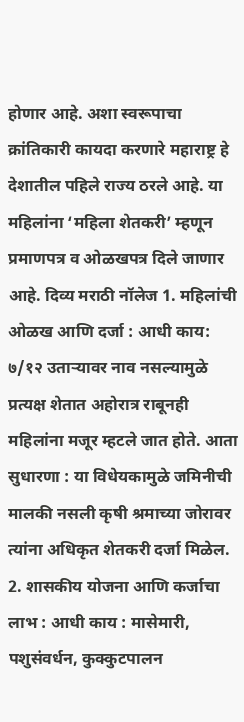होणार आहे. अशा स्वरूपाचा क्रांतिकारी कायदा करणारे महाराष्ट्र हे देशातील पहिले राज्य ठरले आहे. या महिलांना ‘महिला शेतकरी’ म्हणून प्रमाणपत्र व ओळखपत्र दिले जाणार आहे. दिव्य मराठी नॉलेज 1. महिलांची ओळख आणि दर्जा : आधी काय: ७/१२ उताऱ्यावर नाव नसल्यामुळे प्रत्यक्ष शेतात अहोरात्र राबूनही महिलांना मजूर म्हटले जात होते. आता सुधारणा : या विधेयकामुळे जमिनीची मालकी नसली कृषी श्रमाच्या जोरावर त्यांना अधिकृत शेतकरी दर्जा मिळेल.
2. शासकीय योजना आणि कर्जाचा लाभ : आधी काय : मासेमारी, पशुसंवर्धन, कुक्कुटपालन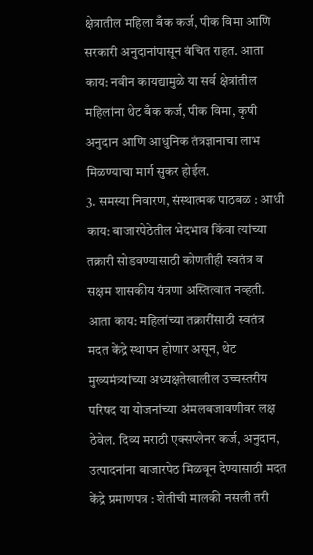क्षेत्रातील महिला बँक कर्ज, पीक विमा आणि सरकारी अनुदानांपासून वंचित राहत. आता काय: नवीन कायद्यामुळे या सर्व क्षेत्रांतील महिलांना थेट बँक कर्ज, पीक विमा, कृषी अनुदान आणि आधुनिक तंत्रज्ञानाचा लाभ मिळण्याचा मार्ग सुकर होईल.
3. समस्या निवारण, संस्थात्मक पाठबळ : आधी काय: बाजारपेठेतील भेदभाव किंवा त्यांच्या तक्रारी सोडवण्यासाठी कोणतीही स्वतंत्र व सक्षम शासकीय यंत्रणा अस्तित्वात नव्हती. आता काय: महिलांच्या तक्रारींसाठी स्वतंत्र मदत केंद्रे स्थापन होणार असून, थेट मुख्यमंत्र्यांच्या अध्यक्षतेखालील उच्चस्तरीय परिषद या योजनांच्या अंमलबजावणीवर लक्ष ठेवेल. दिव्य मराठी एक्सप्लेनर कर्ज, अनुदान, उत्पादनांना बाजारपेठ मिळवून देण्यासाठी मदत केंद्रे प्रमाणपत्र : शेतीची मालकी नसली तरी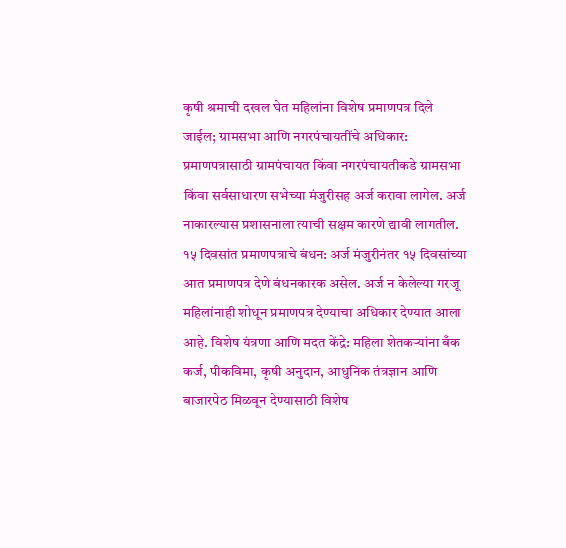कृषी श्रमाची दखल घेत महिलांना विशेष प्रमाणपत्र दिले जाईल; ग्रामसभा आणि नगरपंचायतींचे अधिकार: प्रमाणपत्रासाठी ग्रामपंचायत किंवा नगरपंचायतीकडे ग्रामसभा किंवा सर्वसाधारण सभेच्या मंजुरीसह अर्ज करावा लागेल. अर्ज नाकारल्यास प्रशासनाला त्याची सक्षम कारणे द्यावी लागतील. १५ दिवसांत प्रमाणपत्राचे बंधन: अर्ज मंजुरीनंतर १५ दिवसांच्या आत प्रमाणपत्र देणे बंधनकारक असेल. अर्ज न केलेल्या गरजू महिलांनाही शोधून प्रमाणपत्र देण्याचा अधिकार देण्यात आला आहे. विशेष यंत्रणा आणि मदत केंद्रे: महिला शेतकऱ्यांना बँक कर्ज, पीकविमा, कृषी अनुदान, आधुनिक तंत्रज्ञान आणि बाजारपेठ मिळवून देण्यासाठी विशेष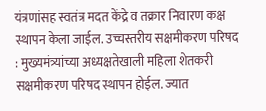यंत्रणांसह स्वतंत्र मदत केंद्रे व तक्रार निवारण कक्ष स्थापन केला जाईल. उच्चस्तरीय सक्षमीकरण परिषद : मुख्यमंत्र्यांच्या अध्यक्षतेखाली महिला शेतकरी सक्षमीकरण परिषद स्थापन होईल. ज्यात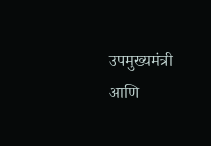उपमुख्यमंत्री आणि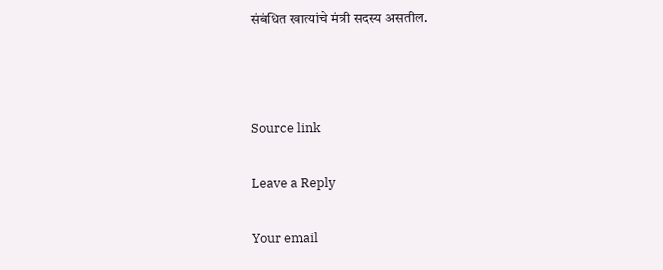संबंधित खात्यांचे मंत्री सदस्य असतील.



Source link

Leave a Reply

Your email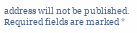address will not be published. Required fields are marked *